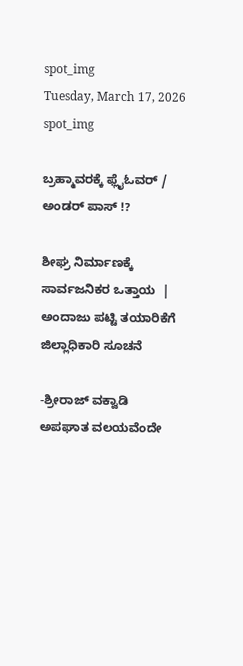spot_img
Tuesday, March 17, 2026
spot_img

ಬ್ರಹ್ಮಾವರಕ್ಕೆ ಫ್ಲೈಓವರ್‌ / ಅಂಡರ್‌ ಪಾಸ್‌ !?

ಶೀಘ್ರ ನಿರ್ಮಾಣಕ್ಕೆ ಸಾರ್ವಜನಿಕರ ಒತ್ತಾಯ  | ಅಂದಾಜು ಪಟ್ಟಿ ತಯಾರಿಕೆಗೆ ಜಿಲ್ಲಾಧಿಕಾರಿ ಸೂಚನೆ

-ಶ್ರೀರಾಜ್‌ ವಕ್ವಾಡಿ
ಅಪಘಾತ ವಲಯವೆಂದೇ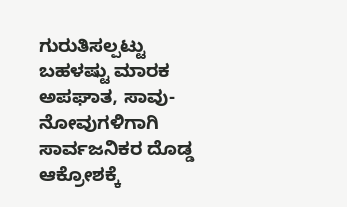ಗುರುತಿಸಲ್ಪಟ್ಟು ಬಹಳಷ್ಟು ಮಾರಕ ಅಪಘಾತ, ಸಾವು-ನೋವುಗಳಿಗಾಗಿ ಸಾರ್ವಜನಿಕರ ದೊಡ್ಡ ಆಕ್ರೋಶಕ್ಕೆ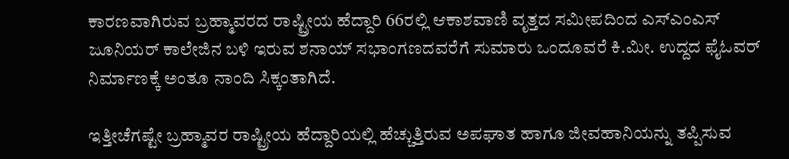ಕಾರಣವಾಗಿರುವ ಬ್ರಹ್ಮಾವರದ ರಾಷ್ಟ್ರೀಯ ಹೆದ್ದಾರಿ 66ರಲ್ಲಿ ಆಕಾಶವಾಣಿ ವೃತ್ತದ ಸಮೀಪದಿಂದ ಎಸ್‌ಎಂಎಸ್ ಜೂನಿಯ‌ರ್ ಕಾಲೇಜಿನ ಬಳಿ ಇರುವ ಶನಾಯ್ ಸಭಾಂಗಣದವರೆಗೆ ಸುಮಾರು ಒಂದೂವರೆ ಕಿ.ಮೀ. ಉದ್ದದ ಫೈಓವ‌ರ್ ನಿರ್ಮಾಣಕ್ಕೆ ಅಂತೂ ನಾಂದಿ ಸಿಕ್ಕಂತಾಗಿದೆ.

ಇತ್ತೀಚೆಗಷ್ಟೇ ಬ್ರಹ್ಮಾವರ ರಾಷ್ಟ್ರೀಯ ಹೆದ್ದಾರಿಯಲ್ಲಿ ಹೆಚ್ಚುತ್ತಿರುವ ಅಪಘಾತ ಹಾಗೂ ಜೀವಹಾನಿಯನ್ನು ತಪ್ಪಿಸುವ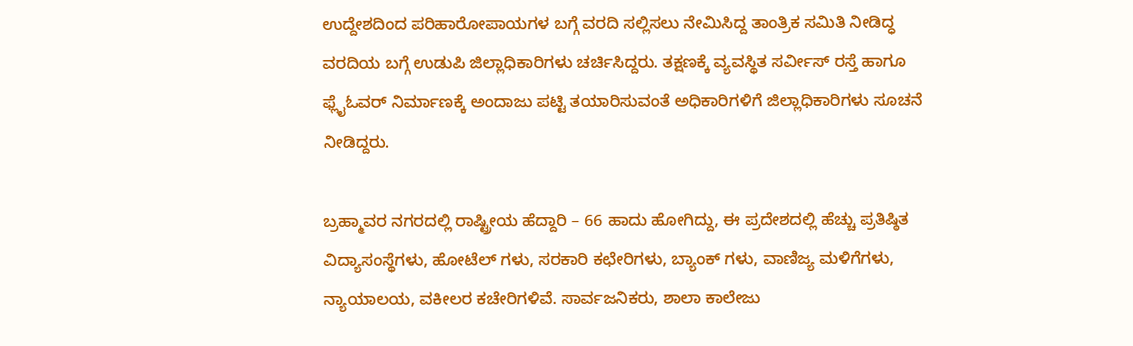ಉದ್ದೇಶದಿಂದ ಪರಿಹಾರೋಪಾಯಗಳ ಬಗ್ಗೆ ವರದಿ ಸಲ್ಲಿಸಲು ನೇಮಿಸಿದ್ದ ತಾಂತ್ರಿಕ ಸಮಿತಿ ನೀಡಿದ್ಧ ವರದಿಯ ಬಗ್ಗೆ ಉಡುಪಿ ಜಿಲ್ಲಾಧಿಕಾರಿಗಳು ಚರ್ಚಿಸಿದ್ದರು. ತಕ್ಷಣಕ್ಕೆ ವ್ಯವಸ್ಥಿತ ಸರ್ವೀಸ್‌ ರಸ್ತೆ ಹಾಗೂ ಫ್ಲೈಓವರ್‌ ನಿರ್ಮಾಣಕ್ಕೆ ಅಂದಾಜು ಪಟ್ಟಿ ತಯಾರಿಸುವಂತೆ ಅಧಿಕಾರಿಗಳಿಗೆ ಜಿಲ್ಲಾಧಿಕಾರಿಗಳು ಸೂಚನೆ ನೀಡಿದ್ದರು.

ಬ್ರಹ್ಮಾವರ ನಗರದಲ್ಲಿ ರಾಷ್ಟ್ರೀಯ ಹೆದ್ದಾರಿ – 66 ಹಾದು ಹೋಗಿದ್ದು, ಈ ಪ್ರದೇಶದಲ್ಲಿ ಹೆಚ್ಚು ಪ್ರತಿಷ್ಠಿತ ವಿದ್ಯಾಸಂಸ್ಥೆಗಳು, ಹೋಟೆಲ್ ಗಳು, ಸರಕಾರಿ ಕಛೇರಿಗಳು, ಬ್ಯಾಂಕ್ ಗಳು, ವಾಣಿಜ್ಯ ಮಳಿಗೆಗಳು, ನ್ಯಾಯಾಲಯ, ವಕೀಲರ ಕಚೇರಿಗಳಿವೆ. ಸಾರ್ವಜನಿಕರು, ಶಾಲಾ ಕಾಲೇಜು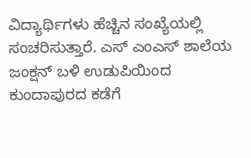ವಿದ್ಯಾರ್ಥಿಗಳು ಹೆಚ್ಚಿನ ಸಂಖ್ಯೆಯಲ್ಲಿ ಸಂಚರಿಸುತ್ತಾರೆ. ಎಸ್ ಎಂಎಸ್ ಶಾಲೆಯ ಜಂಕ್ಷನ್ ಬಳಿ ಉಡುಪಿಯಿಂದ ಕುಂದಾಪುರದ ಕಡೆಗೆ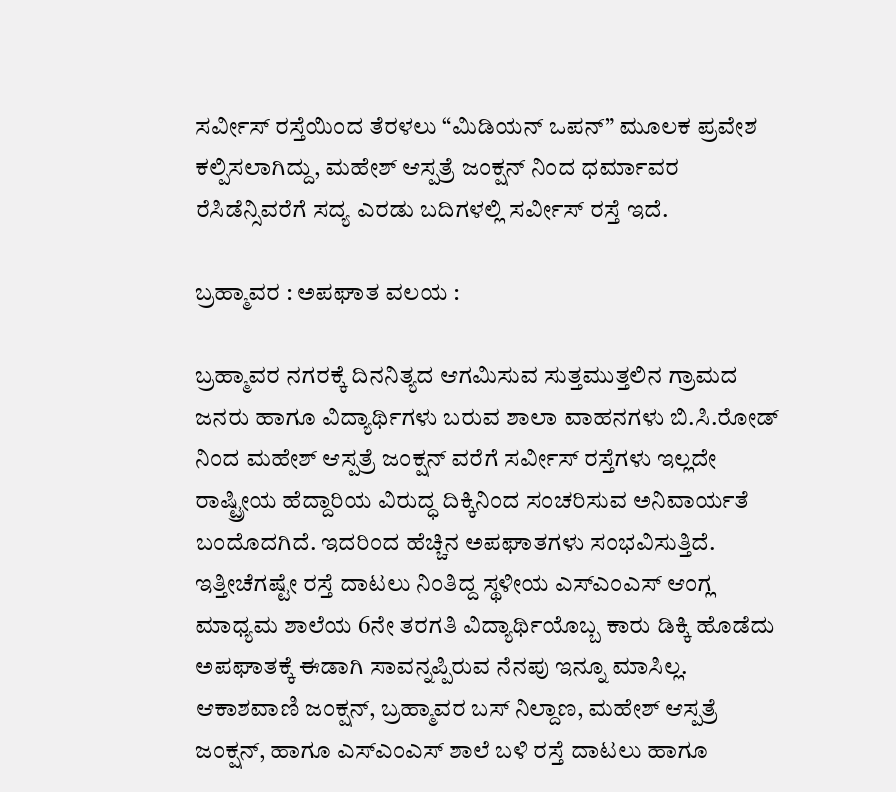ಸರ್ವೀಸ್ ರಸ್ತೆಯಿಂದ ತೆರಳಲು “ಮಿಡಿಯನ್ ಒಪನ್” ಮೂಲಕ ಪ್ರವೇಶ ಕಲ್ಪಿಸಲಾಗಿದ್ದು, ಮಹೇಶ್ ಆಸ್ಪತ್ರೆ ಜಂಕ್ಷನ್ ನಿಂದ ಧರ್ಮಾವರ ರೆಸಿಡೆನ್ಸಿವರೆಗೆ ಸದ್ಯ ಎರಡು ಬದಿಗಳಲ್ಲಿ ಸರ್ವೀಸ್ ರಸ್ತೆ ಇದೆ.

ಬ್ರಹ್ಮಾವರ : ಅಪಘಾತ ವಲಯ :

ಬ್ರಹ್ಮಾವರ ನಗರಕ್ಕೆ ದಿನನಿತ್ಯದ ಆಗಮಿಸುವ ಸುತ್ತಮುತ್ತಲಿನ ಗ್ರಾಮದ ಜನರು ಹಾಗೂ ವಿದ್ಯಾರ್ಥಿಗಳು ಬರುವ ಶಾಲಾ ವಾಹನಗಳು ಬಿ.ಸಿ.ರೋಡ್ ನಿಂದ ಮಹೇಶ್ ಆಸ್ಪತ್ರೆ ಜಂಕ್ಷನ್‌ ವರೆಗೆ ಸರ್ವೀಸ್ ರಸ್ತೆಗಳು ಇಲ್ಲದೇ ರಾಷ್ಟ್ರೀಯ ಹೆದ್ದಾರಿಯ ವಿರುದ್ಧ ದಿಕ್ಕಿನಿಂದ ಸಂಚರಿಸುವ ಅನಿವಾರ್ಯತೆ ಬಂದೊದಗಿದೆ. ಇದರಿಂದ ಹೆಚ್ಚಿನ ಅಪಘಾತಗಳು ಸಂಭವಿಸುತ್ತಿದೆ. ಇತ್ತೀಚೆಗಷ್ಟೇ ರಸ್ತೆ ದಾಟಲು ನಿಂತಿದ್ದ ಸ್ಥಳೀಯ ಎಸ್‌ಎಂಎಸ್ ಆಂಗ್ಲ ಮಾಧ್ಯಮ ಶಾಲೆಯ 6ನೇ ತರಗತಿ ವಿದ್ಯಾರ್ಥಿಯೊಬ್ಬ ಕಾರು ಡಿಕ್ಕಿ ಹೊಡೆದು ಅಪಘಾತಕ್ಕೆ ಈಡಾಗಿ ಸಾವನ್ನಪ್ಪಿರುವ ನೆನಪು ಇನ್ನೂ ಮಾಸಿಲ್ಲ. ಆಕಾಶವಾಣಿ ಜಂಕ್ಷನ್, ಬ್ರಹ್ಮಾವರ ಬಸ್ ನಿಲ್ದಾಣ, ಮಹೇಶ್ ಆಸ್ಪತ್ರೆ ಜಂಕ್ಷನ್, ಹಾಗೂ ಎಸ್‌ಎಂಎಸ್ ಶಾಲೆ ಬಳಿ ರಸ್ತೆ ದಾಟಲು ಹಾಗೂ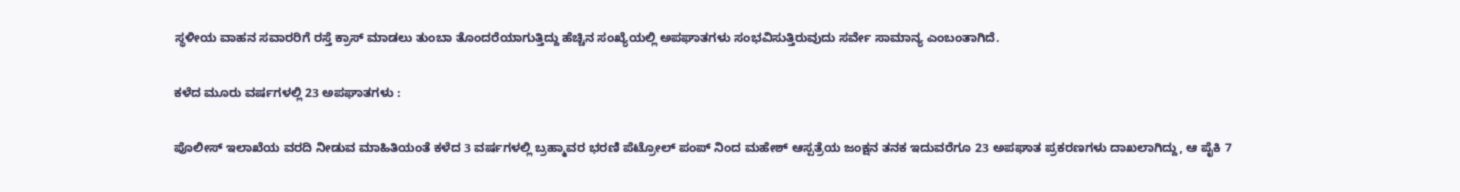ಸ್ಥಳೀಯ ವಾಹನ ಸವಾರರಿಗೆ ರಸ್ತೆ ಕ್ರಾಸ್ ಮಾಡಲು ತುಂಬಾ ತೊಂದರೆಯಾಗುತ್ತಿದ್ದು ಹೆಚ್ಚಿನ ಸಂಖ್ಯೆಯಲ್ಲಿ ಅಪಘಾತಗಳು ಸಂಭವಿಸುತ್ತಿರುವುದು ಸರ್ವೇ ಸಾಮಾನ್ಯ ಎಂಬಂತಾಗಿದೆ.

ಕಳೆದ ಮೂರು ವರ್ಷಗಳಲ್ಲಿ 23 ಅಪಘಾತಗಳು :

ಪೊಲೀಸ್ ಇಲಾಖೆಯ ವರದಿ ನೀಡುವ ಮಾಹಿತಿಯಂತೆ ಕಳೆದ 3 ವರ್ಷಗಳಲ್ಲಿ ಬ್ರಹ್ಮಾವರ ಭರಣಿ ಪೆಟ್ರೋಲ್ ಪಂಪ್ ನಿಂದ ಮಹೇಶ್ ಆಸ್ಪತ್ರೆಯ ಜಂಕ್ಷನ ತನಕ ಇದುವರೆಗೂ 23 ಅಪಘಾತ ಪ್ರಕರಣಗಳು ದಾಖಲಾಗಿದ್ದು, ಆ ಪೈಕಿ 7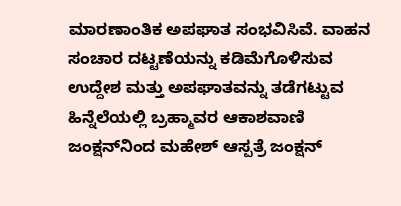ಮಾರಣಾಂತಿಕ ಅಪಘಾತ ಸಂಭವಿಸಿವೆ. ವಾಹನ ಸಂಚಾರ ದಟ್ಟಣೆಯನ್ನು ಕಡಿಮೆಗೊಳಿಸುವ ಉದ್ದೇಶ ಮತ್ತು ಅಪಘಾತವನ್ನು ತಡೆಗಟ್ಟುವ ಹಿನ್ನೆಲೆಯಲ್ಲಿ ಬ್ರಹ್ಮಾವರ ಆಕಾಶವಾಣಿ ಜಂಕ್ಷನ್‌ನಿಂದ ಮಹೇಶ್ ಆಸ್ಪತ್ರೆ ಜಂಕ್ಷನ್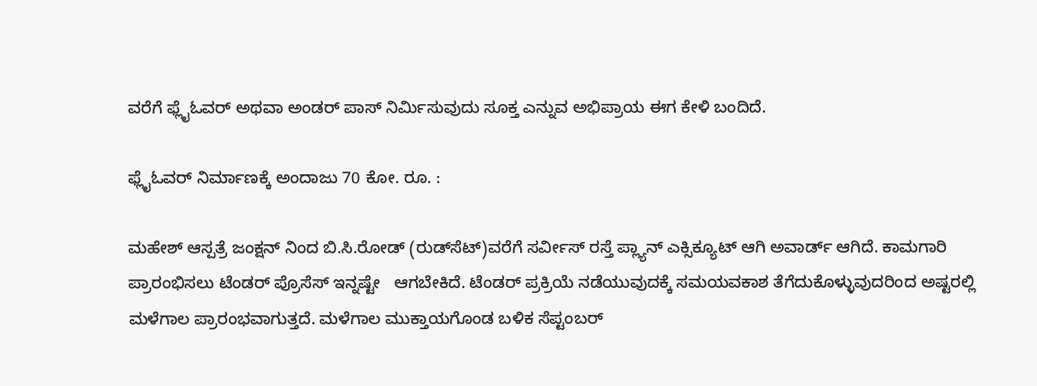ವರೆಗೆ ಫ್ಲೈಓವರ್ ಅಥವಾ ಅಂಡರ್ ಪಾಸ್ ನಿರ್ಮಿಸುವುದು ಸೂಕ್ತ ಎನ್ನುವ ಅಭಿಪ್ರಾಯ ಈಗ ಕೇಳಿ ಬಂದಿದೆ.

ಫ್ಲೈಓವರ್‌ ನಿರ್ಮಾಣಕ್ಕೆ ಅಂದಾಜು 70 ಕೋ. ರೂ. :

ಮಹೇಶ್ ಆಸ್ಪತ್ರೆ ಜಂಕ್ಷನ್ ನಿಂದ ಬಿ.ಸಿ.ರೋಡ್ (ರುಡ್‌ಸೆಟ್)ವರೆಗೆ ಸರ್ವೀಸ್ ರಸ್ತೆ ಪ್ಲ್ಯಾನ್‌ ಎಕ್ಸಿಕ್ಯೂಟ್‌ ಆಗಿ ಅವಾರ್ಡ್ ಆಗಿದೆ. ಕಾಮಗಾರಿ ಪ್ರಾರಂಭಿಸಲು ಟೆಂಡರ್ ಪ್ರೊಸೆಸ್ ಇನ್ನಷ್ಟೇ   ಆಗಬೇಕಿದೆ. ಟೆಂಡರ್‌ ಪ್ರಕ್ರಿಯೆ ನಡೆಯುವುದಕ್ಕೆ ಸಮಯವಕಾಶ ತೆಗೆದುಕೊಳ್ಳುವುದರಿಂದ ಅಷ್ಟರಲ್ಲಿ ಮಳೆಗಾಲ ಪ್ರಾರಂಭವಾಗುತ್ತದೆ. ಮಳೆಗಾಲ ಮುಕ್ತಾಯಗೊಂಡ ಬಳಿಕ ಸೆಪ್ಟಂಬರ್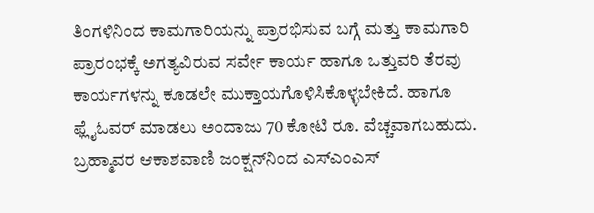ತಿಂಗಳಿನಿಂದ ಕಾಮಗಾರಿಯನ್ನು ಪ್ರಾರಭಿಸುವ ಬಗ್ಗೆ ಮತ್ತು ಕಾಮಗಾರಿ ಪ್ರಾರಂಭಕ್ಕೆ ಅಗತ್ಯವಿರುವ ಸರ್ವೇ ಕಾರ್ಯ ಹಾಗೂ ಒತ್ತುವರಿ ತೆರವು ಕಾರ್ಯಗಳನ್ನು ಕೂಡಲೇ ಮುಕ್ತಾಯಗೊಳಿಸಿಕೊಳ್ಳಬೇಕಿದೆ. ಹಾಗೂ ಫ್ಲೈಓವರ್ ಮಾಡಲು ಅಂದಾಜು 70 ಕೋಟಿ ರೂ. ವೆಚ್ಚವಾಗಬಹುದು. ಬ್ರಹ್ಮಾವರ ಆಕಾಶವಾಣಿ ಜಂಕ್ಷನ್‌ನಿಂದ ಎಸ್‌ಎಂಎಸ್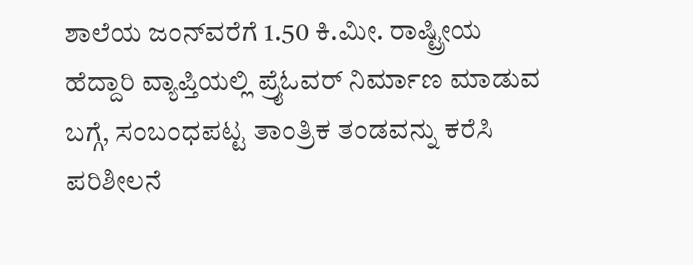ಶಾಲೆಯ ಜಂನ್‌ವರೆಗೆ 1.50 ಕಿ.ಮೀ. ರಾಷ್ಟ್ರೀಯ ಹೆದ್ದಾರಿ ವ್ಯಾಪ್ತಿಯಲ್ಲಿ ಪ್ರೈಓವರ್ ನಿರ್ಮಾಣ ಮಾಡುವ ಬಗ್ಗೆ, ಸಂಬಂಧಪಟ್ಟ ತಾಂತ್ರಿಕ ತಂಡವನ್ನು ಕರೆಸಿ ಪರಿಶೀಲನೆ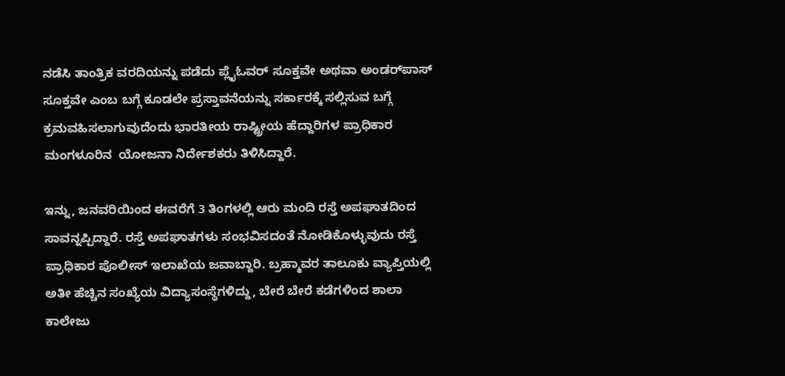ನಡೆಸಿ ತಾಂತ್ರಿಕ ವರದಿಯನ್ನು ಪಡೆದು ಪ್ಲೈಓವರ್ ಸೂಕ್ತವೇ ಅಥವಾ ಅಂಡರ್‌ಪಾಸ್ ಸೂಕ್ತವೇ ಎಂಬ ಬಗ್ಗೆ ಕೂಡಲೇ ಪ್ರಸ್ತಾವನೆಯನ್ನು ಸರ್ಕಾರಕ್ಕೆ ಸಲ್ಲಿಸುವ ಬಗ್ಗೆ ಕ್ರಮವಹಿಸಲಾಗುವುದೆಂದು ಭಾರತೀಯ ರಾಷ್ಟ್ರೀಯ ಹೆದ್ದಾರಿಗಳ ಪ್ರಾಧಿಕಾರ ಮಂಗಳೂರಿನ  ಯೋಜನಾ ನಿರ್ದೇಶಕರು ತಿಳಿಸಿದ್ದಾರೆ.

ಇನ್ನು, ಜನವರಿಯಿಂದ ಈವರೆಗೆ 3 ತಿಂಗಳಲ್ಲಿ ಆರು ಮಂದಿ ರಸ್ತೆ ಅಪಘಾತದಿಂದ ಸಾವನ್ನಪ್ಪಿದ್ದಾರೆ. ರಸ್ತೆ ಅಪಘಾತಗಳು ಸಂಭವಿಸದಂತೆ ನೋಡಿಕೊಳ್ಳುವುದು ರಸ್ತೆ ಪ್ರಾಧಿಕಾರ ಪೊಲೀಸ್ ಇಲಾಖೆಯ ಜವಾಬ್ದಾರಿ. ಬ್ರಹ್ಮಾವರ ತಾಲೂಕು ವ್ಯಾಪ್ತಿಯಲ್ಲಿ ಅತೀ ಹೆಚ್ಚಿನ ಸಂಖ್ಯೆಯ ವಿದ್ಯಾಸಂಸ್ಥೆಗಳಿದ್ದು, ಬೇರೆ ಬೇರೆ ಕಡೆಗಳಿಂದ ಶಾಲಾ ಕಾಲೇಜು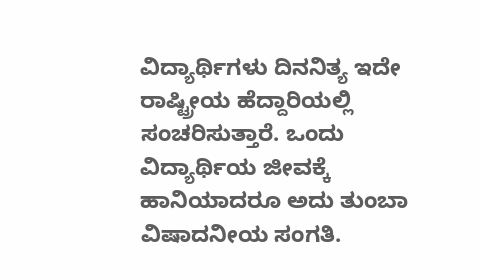ವಿದ್ಯಾರ್ಥಿಗಳು ದಿನನಿತ್ಯ ಇದೇ ರಾಷ್ಟ್ರೀಯ ಹೆದ್ದಾರಿಯಲ್ಲಿ ಸಂಚರಿಸುತ್ತಾರೆ. ಒಂದು ವಿದ್ಯಾರ್ಥಿಯ ಜೀವಕ್ಕೆ ಹಾನಿಯಾದರೂ ಅದು ತುಂಬಾ ವಿಷಾದನೀಯ ಸಂಗತಿ.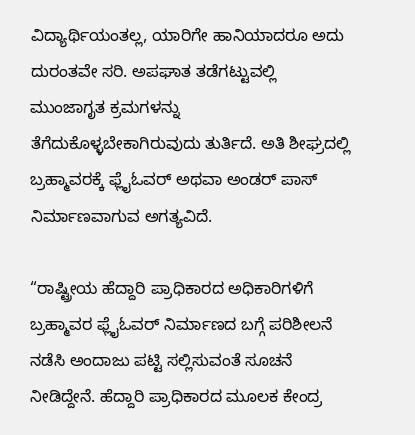ವಿದ್ಯಾರ್ಥಿಯಂತಲ್ಲ, ಯಾರಿಗೇ ಹಾನಿಯಾದರೂ ಅದು ದುರಂತವೇ ಸರಿ. ಅಪಘಾತ ತಡೆಗಟ್ಟುವಲ್ಲಿ ಮುಂಜಾಗೃತ ಕ್ರಮಗಳನ್ನು ತೆಗೆದುಕೊಳ್ಳಬೇಕಾಗಿರುವುದು ತುರ್ತಿದೆ. ಅತಿ ಶೀಘ್ರದಲ್ಲಿ ಬ್ರಹ್ಮಾವರಕ್ಕೆ ಫ್ಲೈಓವರ್‌ ಅಥವಾ ಅಂಡರ್‌ ಪಾಸ್‌ ನಿರ್ಮಾಣವಾಗುವ ಅಗತ್ಯವಿದೆ.

“ರಾಷ್ಟ್ರೀಯ ಹೆದ್ದಾರಿ ಪ್ರಾಧಿಕಾರದ ಅಧಿಕಾರಿಗಳಿಗೆ  ಬ್ರಹ್ಮಾವರ ಫ್ಲೈಓವರ್‌ ನಿರ್ಮಾಣದ ಬಗ್ಗೆ ಪರಿಶೀಲನೆ ನಡೆಸಿ ಅಂದಾಜು ಪಟ್ಟಿ ಸಲ್ಲಿಸುವಂತೆ ಸೂಚನೆ ನೀಡಿದ್ದೇನೆ. ಹೆದ್ದಾರಿ ಪ್ರಾಧಿಕಾರದ ಮೂಲಕ ಕೇಂದ್ರ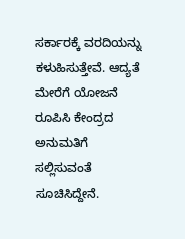ಸರ್ಕಾರಕ್ಕೆ ವರದಿಯನ್ನು ಕಳುಹಿಸುತ್ತೇವೆ. ಆದ್ಯತೆ ಮೇರೆಗೆ ಯೋಜನೆ ರೂಪಿಸಿ ಕೇಂದ್ರದ ಅನುಮತಿಗೆ ಸಲ್ಲಿಸುವಂತೆ ಸೂಚಿಸಿದ್ದೇನೆ.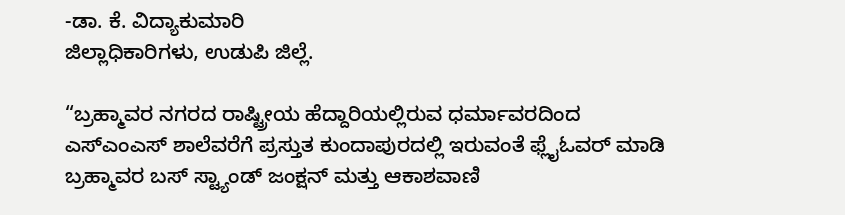-ಡಾ. ಕೆ. ವಿದ್ಯಾಕುಮಾರಿ
ಜಿಲ್ಲಾಧಿಕಾರಿಗಳು, ಉಡುಪಿ ಜಿಲ್ಲೆ.

“ಬ್ರಹ್ಮಾವರ ನಗರದ ರಾಷ್ಟ್ರೀಯ ಹೆದ್ದಾರಿಯಲ್ಲಿರುವ ಧರ್ಮಾವರದಿಂದ ಎಸ್‌ಎಂಎಸ್ ಶಾಲೆವರೆಗೆ ಪ್ರಸ್ತುತ ಕುಂದಾಪುರದಲ್ಲಿ ಇರುವಂತೆ ಫ್ಲೈಓವರ್ ಮಾಡಿ ಬ್ರಹ್ಮಾವರ ಬಸ್ ಸ್ಟ್ಯಾಂಡ್ ಜಂಕ್ಷನ್ ಮತ್ತು ಆಕಾಶವಾಣಿ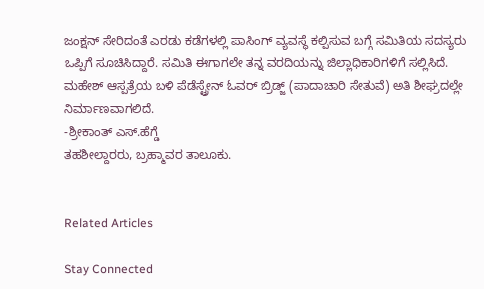ಜಂಕ್ಷನ್ ಸೇರಿದಂತೆ ಎರಡು ಕಡೆಗಳಲ್ಲಿ ಪಾಸಿಂಗ್ ವ್ಯವಸ್ಥೆ ಕಲ್ಪಿಸುವ ಬಗ್ಗೆ ಸಮಿತಿಯ ಸದಸ್ಯರು ಒಪ್ಪಿಗೆ ಸೂಚಿಸಿದ್ದಾರೆ. ಸಮಿತಿ ಈಗಾಗಲೇ ತನ್ನ ವರದಿಯನ್ನು ಜಿಲ್ಲಾಧಿಕಾರಿಗಳಿಗೆ ಸಲ್ಲಿಸಿದೆ. ಮಹೇಶ್ ಆಸ್ಪತ್ರೆಯ ಬಳಿ ಪೆಡೆಸ್ಟ್ರೇನ್‌ ಓವರ್‌ ಬ್ರಿಡ್ಜ್‌ (ಪಾದಾಚಾರಿ ಸೇತುವೆ) ಅತಿ ಶೀಘ್ರದಲ್ಲೇ ನಿರ್ಮಾಣವಾಗಲಿದೆ.
-ಶ್ರೀಕಾಂತ್ ಎಸ್‌.ಹೆಗ್ಡೆ
ತಹಶೀಲ್ದಾರರು, ಬ್ರಹ್ಮಾವರ ತಾಲೂಕು.


Related Articles

Stay Connected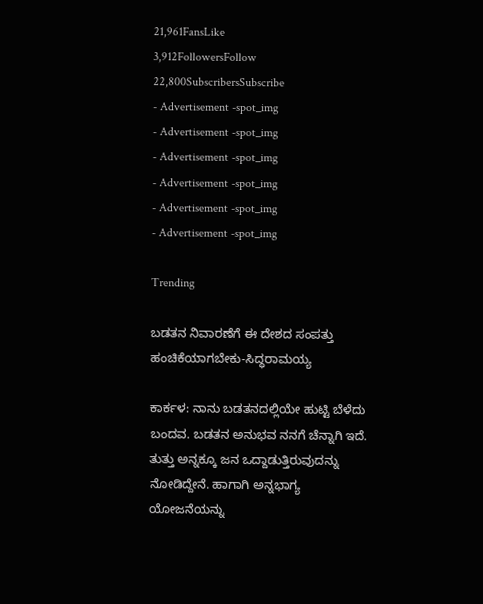21,961FansLike
3,912FollowersFollow
22,800SubscribersSubscribe
- Advertisement -spot_img
- Advertisement -spot_img
- Advertisement -spot_img
- Advertisement -spot_img
- Advertisement -spot_img
- Advertisement -spot_img

Trending

ಬಡತನ ನಿವಾರಣೆಗೆ ಈ ದೇಶದ ಸಂಪತ್ತು ಹಂಚಿಕೆಯಾಗಬೇಕು-ಸಿದ್ಧರಾಮಯ್ಯ

ಕಾರ್ಕಳ: ನಾನು ಬಡತನದಲ್ಲಿಯೇ ಹುಟ್ಟಿ ಬೆಳೆದು ಬಂದವ. ಬಡತನ ಅನುಭವ ನನಗೆ ಚೆನ್ನಾಗಿ ಇದೆ. ತುತ್ತು ಅನ್ನಕ್ಕೂ ಜನ ಒದ್ದಾಡುತ್ತಿರುವುದನ್ನು ನೋಡಿದ್ದೇನೆ. ಹಾಗಾಗಿ ಅನ್ನಭಾಗ್ಯ ಯೋಜನೆಯನ್ನು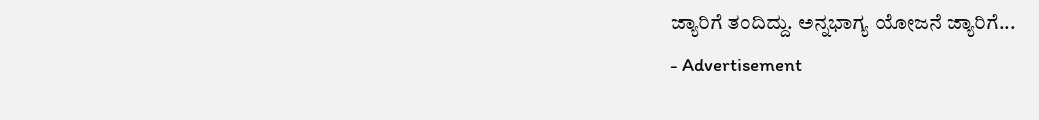ಜ್ಯಾರಿಗೆ ತಂದಿದ್ದು. ಅನ್ನಭಾಗ್ಯ ಯೋಜನೆ ಜ್ಯಾರಿಗೆ...
- Advertisement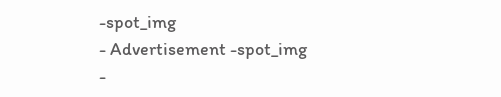-spot_img
- Advertisement -spot_img
-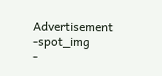Advertisement -spot_img
-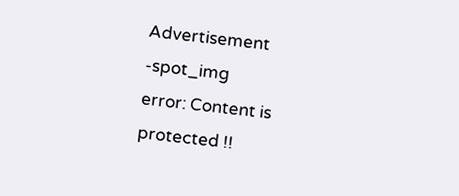Advertisement -spot_img
error: Content is protected !!